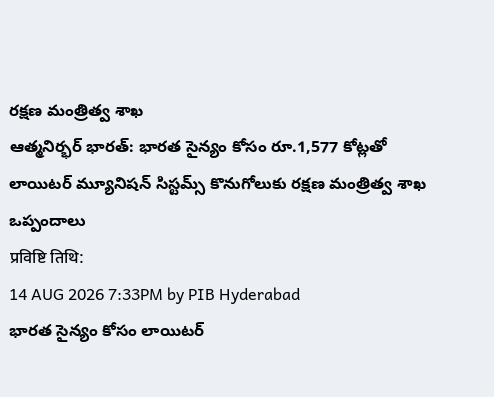రక్షణ మంత్రిత్వ శాఖ
ఆత్మనిర్భర్ భారత్: భారత సైన్యం కోసం రూ.1,577 కోట్లతో లాయిటర్ మ్యూనిషన్ సిస్టమ్స్ కొనుగోలుకు రక్షణ మంత్రిత్వ శాఖ ఒప్పందాలు
प्रविष्टि तिथि:
14 AUG 2026 7:33PM by PIB Hyderabad
భారత సైన్యం కోసం లాయిటర్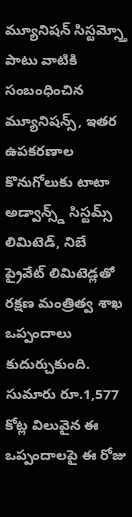మ్యూనిషన్ సిస్టమ్స్తో పాటు వాటికి సంబంధించిన మ్యూనిషన్స్, ఇతర ఉపకరణాల కొనుగోలుకు టాటా అడ్వాన్స్డ్ సిస్టమ్స్ లిమిటెడ్, నిబే ప్రైవేట్ లిమిటెడ్లతో రక్షణ మంత్రిత్వ శాఖ ఒప్పందాలు కుదుర్చుకుంది. సుమారు రూ.1,577 కోట్ల విలువైన ఈ ఒప్పందాలపై ఈ రోజు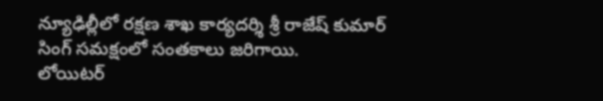న్యూఢిల్లీలో రక్షణ శాఖ కార్యదర్శి శ్రీ రాజేష్ కుమార్ సింగ్ సమక్షంలో సంతకాలు జరిగాయి.
లోయిటర్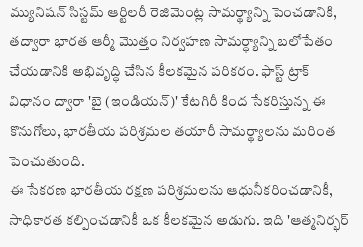మ్యునిషన్ సిస్టమ్ ఆర్టిలరీ రెజిమెంట్ల సామర్థ్యాన్ని పెంచడానికి, తద్వారా భారత ఆర్మీ మొత్తం నిర్వహణ సామర్ధ్యాన్ని బలోపేతం చేయడానికి అభివృద్ధి చేసిన కీలకమైన పరికరం. ఫాస్ట్ ట్రాక్ విధానం ద్వారా 'బై (ఇండియన్)' కేటగిరీ కింద సేకరిస్తున్న ఈ కొనుగోలు, భారతీయ పరిశ్రమల తయారీ సామర్థ్యాలను మరింత పెంచుతుంది.
ఈ సేకరణ భారతీయ రక్షణ పరిశ్రమలను ఆధునీకరించడానికీ, సాధికారత కల్పించడానికీ ఒక కీలకమైన అడుగు. ఇది 'ఆత్మనిర్భర్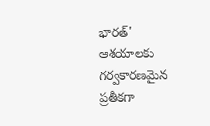భారత్' ఆశయాలకు గర్వకారణమైన ప్రతీకగా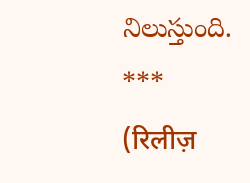నిలుస్తుంది.
***
(रिलीज़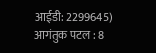आईडी: 2299645)
आगंतुक पटल : 8